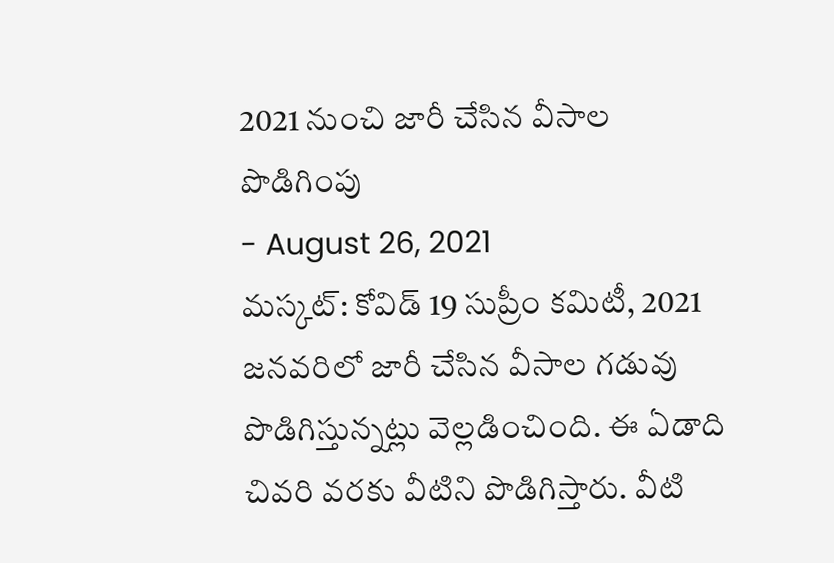2021 నుంచి జారీ చేసిన వీసాల పొడిగింపు
- August 26, 2021
మస్కట్: కోవిడ్ 19 సుప్రీం కమిటీ, 2021 జనవరిలో జారీ చేసిన వీసాల గడువు పొడిగిస్తున్నట్లు వెల్లడించింది. ఈ ఏడాది చివరి వరకు వీటిని పొడిగిస్తారు. వీటి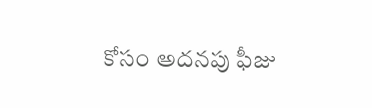కోసం అదనపు ఫీజు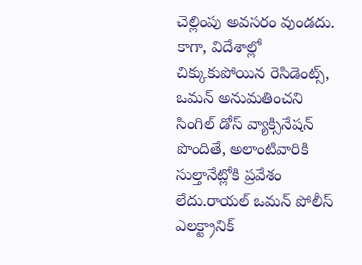చెల్లింపు అవసరం వుండదు. కాగా, విదేశాల్లో చిక్కుకుపోయిన రెసిడెంట్స్, ఒమన్ అనుమతించని సింగిల్ డోస్ వ్యాక్సినేషన్ పొందితే, అలాంటివారికి సుల్తానేట్లోకి ప్రవేశం లేదు.రాయల్ ఒమన్ పోలీస్ ఎలక్ట్రానిక్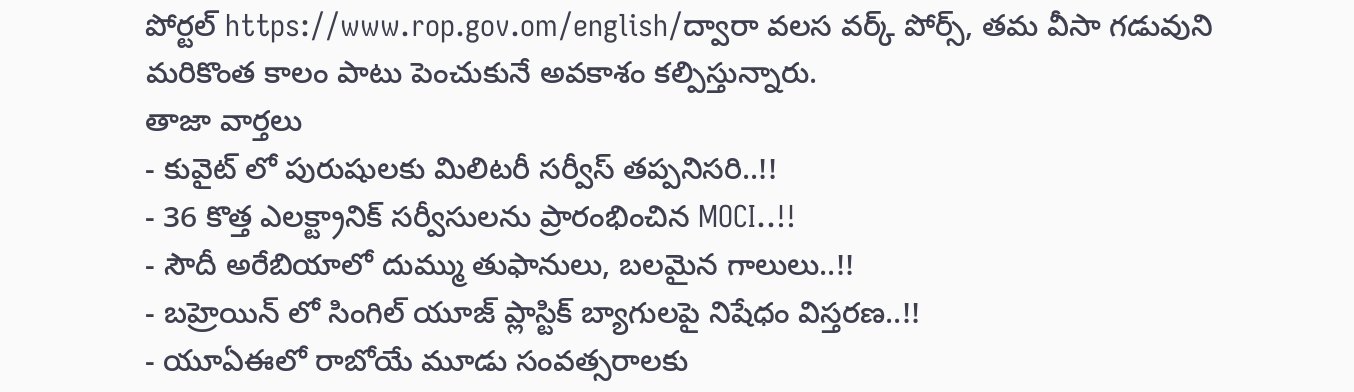పోర్టల్ https://www.rop.gov.om/english/ద్వారా వలస వర్క్ పోర్స్, తమ వీసా గడువుని మరికొంత కాలం పాటు పెంచుకునే అవకాశం కల్పిస్తున్నారు.
తాజా వార్తలు
- కువైట్ లో పురుషులకు మిలిటరీ సర్వీస్ తప్పనిసరి..!!
- 36 కొత్త ఎలక్ట్రానిక్ సర్వీసులను ప్రారంభించిన MOCI..!!
- సౌదీ అరేబియాలో దుమ్ము తుఫానులు, బలమైన గాలులు..!!
- బహ్రెయిన్ లో సింగిల్ యూజ్ ప్లాస్టిక్ బ్యాగులపై నిషేధం విస్తరణ..!!
- యూఏఈలో రాబోయే మూడు సంవత్సరాలకు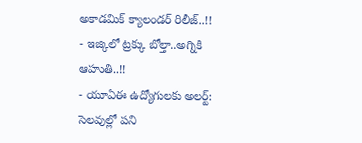అకాడమిక్ క్యాలండర్ రిలీజ్..!!
- ఇజ్కిలో ట్రక్కు బోల్తా..అగ్నికి ఆహుతి..!!
- యూఏఈ ఉద్యోగులకు అలర్ట్: సెలవుల్లో పని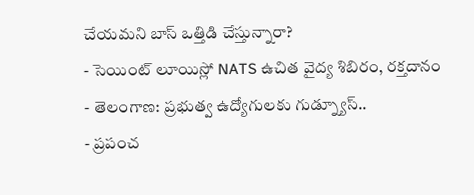చేయమని బాస్ ఒత్తిడి చేస్తున్నారా?
- సెయింట్ లూయిస్లో NATS ఉచిత వైద్య శిబిరం, రక్తదానం
- తెలంగాణ: ప్రభుత్వ ఉద్యోగులకు గుడ్న్యూస్..
- ప్రపంచ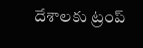దేశాలకు ట్రంప్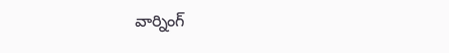వార్నింగ్